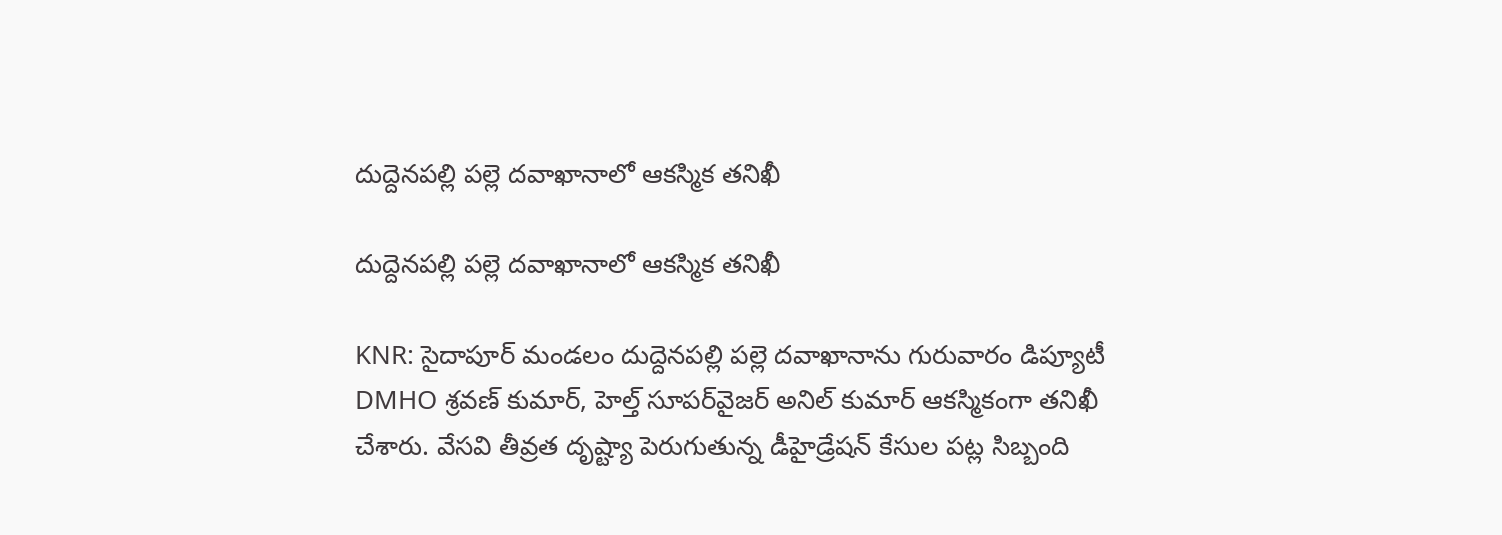దుద్దెనపల్లి పల్లె దవాఖానాలో ఆకస్మిక తనిఖీ

దుద్దెనపల్లి పల్లె దవాఖానాలో ఆకస్మిక తనిఖీ

KNR: సైదాపూర్ మండలం దుద్దెనపల్లి పల్లె దవాఖానాను గురువారం డిప్యూటీ DMHO శ్రవణ్ కుమార్, హెల్త్ సూపర్‌వైజర్ అనిల్ కుమార్ ఆకస్మికంగా తనిఖీ చేశారు. వేసవి తీవ్రత దృష్ట్యా పెరుగుతున్న డీహైడ్రేషన్ కేసుల పట్ల సిబ్బంది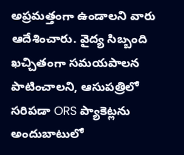అప్రమత్తంగా ఉండాలని వారు ఆదేశించారు. వైద్య సిబ్బంది ఖచ్చితంగా సమయపాలన పాటించాలని, ఆసుపత్రిలో సరిపడా ORS ప్యాకెట్లను అందుబాటులో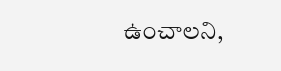ఉంచాలని,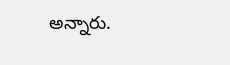అన్నారు.